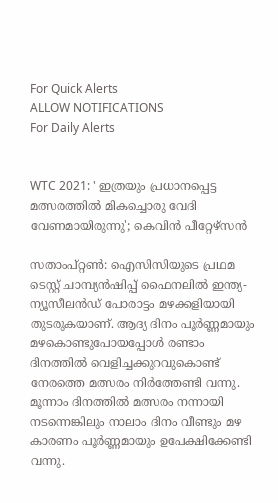For Quick Alerts
ALLOW NOTIFICATIONS
For Daily Alerts


WTC 2021: ' ഇത്രയും പ്രധാനപ്പെട്ട മത്സരത്തില്‍ മികച്ചൊരു വേദി വേണമായിരുന്നു'; കെവിന്‍ പീറ്റേഴ്‌സന്‍

സതാംപ്റ്റണ്‍: ഐസിസിയുടെ പ്രഥമ ടെസ്റ്റ് ചാമ്പ്യന്‍ഷിപ്പ് ഫൈനലില്‍ ഇന്ത്യ-ന്യൂസീലന്‍ഡ് പോരാട്ടം മഴക്കളിയായി തുടരുകയാണ്. ആദ്യ ദിനം പൂര്‍ണ്ണമായും മഴകൊണ്ടുപോയപ്പോള്‍ രണ്ടാം ദിനത്തില്‍ വെളിച്ചക്കുറവുകൊണ്ട് നേരത്തെ മത്സരം നിര്‍ത്തേണ്ടി വന്നു. മൂന്നാം ദിനത്തില്‍ മത്സരം നന്നായി നടന്നെങ്കിലും നാലാം ദിനം വീണ്ടും മഴ കാരണം പൂര്‍ണ്ണമായും ഉപേക്ഷിക്കേണ്ടി വന്നു.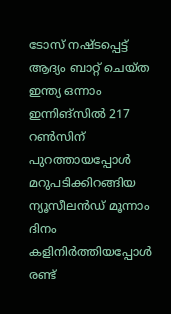ടോസ് നഷ്ടപ്പെട്ട് ആദ്യം ബാറ്റ് ചെയ്ത ഇന്ത്യ ഒന്നാം ഇന്നിങ്‌സില്‍ 217 റണ്‍സിന് പുറത്തായപ്പോള്‍ മറുപടിക്കിറങ്ങിയ ന്യൂസീലന്‍ഡ് മൂന്നാം ദിനം കളിനിര്‍ത്തിയപ്പോള്‍ രണ്ട്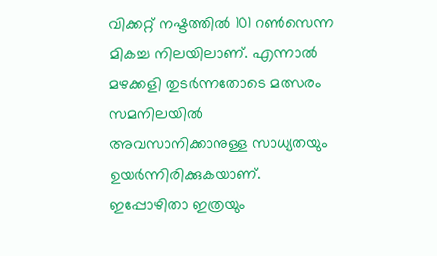വിക്കറ്റ് നഷ്ടത്തില്‍ 101 റണ്‍സെന്ന മികച്ച നിലയിലാണ്. എന്നാല്‍ മഴക്കളി തുടര്‍ന്നതോടെ മത്സരം സമനിലയില്‍ അവസാനിക്കാനുള്ള സാധ്യതയും ഉയര്‍ന്നിരിക്കുകയാണ്. ഇപ്പോഴിതാ ഇത്രയും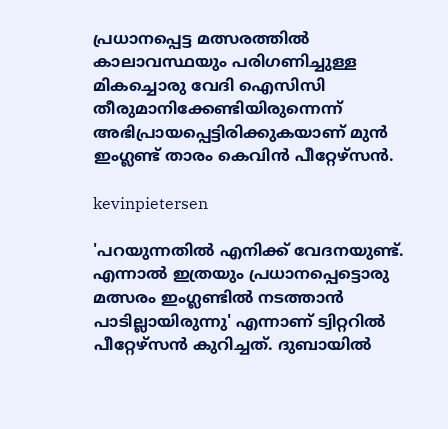പ്രധാനപ്പെട്ട മത്സരത്തില്‍ കാലാവസ്ഥയും പരിഗണിച്ചുള്ള മികച്ചൊരു വേദി ഐസിസി തീരുമാനിക്കേണ്ടിയിരുന്നെന്ന് അഭിപ്രായപ്പെട്ടിരിക്കുകയാണ് മുന്‍ ഇംഗ്ലണ്ട് താരം കെവിന്‍ പീറ്റേഴ്‌സന്‍.

kevinpietersen

'പറയുന്നതില്‍ എനിക്ക് വേദനയുണ്ട്. എന്നാല്‍ ഇത്രയും പ്രധാനപ്പെട്ടൊരു മത്സരം ഇംഗ്ലണ്ടില്‍ നടത്താന്‍ പാടില്ലായിരുന്നു' എന്നാണ് ട്വിറ്ററില്‍ പീറ്റേഴ്‌സന്‍ കുറിച്ചത്. ദുബായില്‍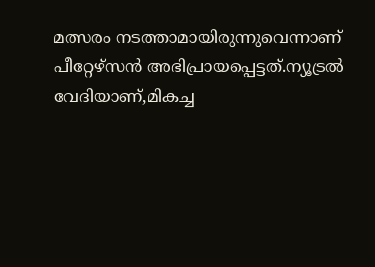മത്സരം നടത്താമായിരുന്നുവെന്നാണ് പീറ്റേഴ്‌സന്‍ അഭിപ്രായപ്പെട്ടത്.ന്യൂട്രല്‍ വേദിയാണ്,മികച്ച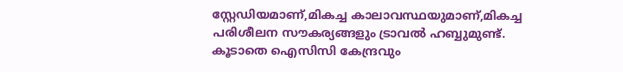സ്റ്റേഡിയമാണ്,മികച്ച കാലാവസ്ഥയുമാണ്,മികച്ച പരിശീലന സൗകര്യങ്ങളും ട്രാവല്‍ ഹബ്ബുമുണ്ട്. കൂടാതെ ഐസിസി കേന്ദ്രവും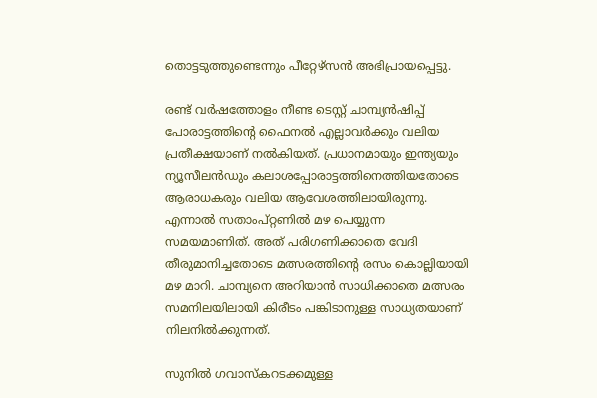തൊട്ടടുത്തുണ്ടെന്നും പീറ്റേഴ്‌സന്‍ അഭിപ്രായപ്പെട്ടു.

രണ്ട് വര്‍ഷത്തോളം നീണ്ട ടെസ്റ്റ് ചാമ്പ്യന്‍ഷിപ്പ് പോരാട്ടത്തിന്റെ ഫൈനല്‍ എല്ലാവര്‍ക്കും വലിയ പ്രതീക്ഷയാണ് നല്‍കിയത്. പ്രധാനമായും ഇന്ത്യയും ന്യൂസീലന്‍ഡും കലാശപ്പോരാട്ടത്തിനെത്തിയതോടെ ആരാധകരും വലിയ ആവേശത്തിലായിരുന്നു. എന്നാല്‍ സതാംപ്റ്റണില്‍ മഴ പെയ്യുന്ന സമയമാണിത്. അത് പരിഗണിക്കാതെ വേദി തീരുമാനിച്ചതോടെ മത്സരത്തിന്റെ രസം കൊല്ലിയായി മഴ മാറി. ചാമ്പ്യനെ അറിയാന്‍ സാധിക്കാതെ മത്സരം സമനിലയിലായി കിരീടം പങ്കിടാനുള്ള സാധ്യതയാണ് നിലനില്‍ക്കുന്നത്.

സുനില്‍ ഗവാസ്‌കറടക്കമുള്ള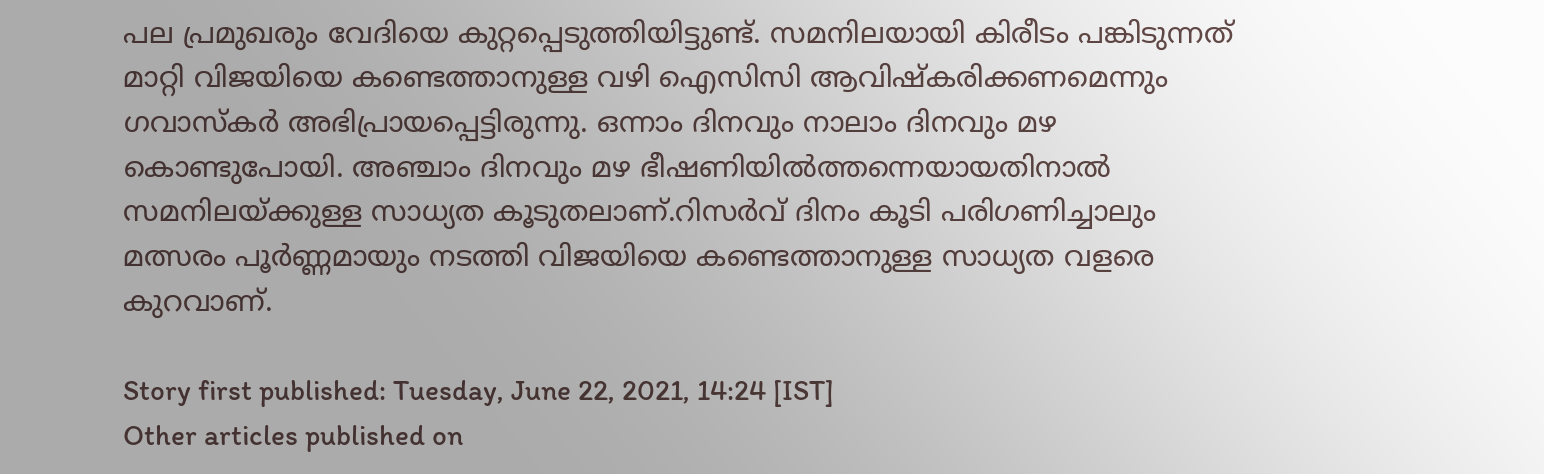പല പ്രമുഖരും വേദിയെ കുറ്റപ്പെടുത്തിയിട്ടുണ്ട്. സമനിലയായി കിരീടം പങ്കിടുന്നത് മാറ്റി വിജയിയെ കണ്ടെത്താനുള്ള വഴി ഐസിസി ആവിഷ്‌കരിക്കണമെന്നും ഗവാസ്‌കര്‍ അഭിപ്രായപ്പെട്ടിരുന്നു. ഒന്നാം ദിനവും നാലാം ദിനവും മഴ കൊണ്ടുപോയി. അഞ്ചാം ദിനവും മഴ ഭീഷണിയില്‍ത്തന്നെയായതിനാല്‍ സമനിലയ്ക്കുള്ള സാധ്യത കൂടുതലാണ്.റിസര്‍വ് ദിനം കൂടി പരിഗണിച്ചാലും മത്സരം പൂര്‍ണ്ണമായും നടത്തി വിജയിയെ കണ്ടെത്താനുള്ള സാധ്യത വളരെ കുറവാണ്.

Story first published: Tuesday, June 22, 2021, 14:24 [IST]
Other articles published on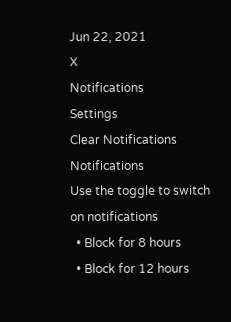Jun 22, 2021
X
Notifications
Settings
Clear Notifications
Notifications
Use the toggle to switch on notifications
  • Block for 8 hours
  • Block for 12 hours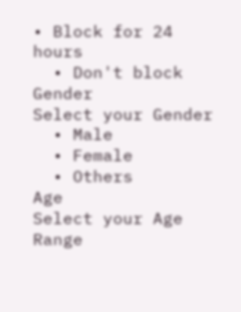• Block for 24 hours
  • Don't block
Gender
Select your Gender
  • Male
  • Female
  • Others
Age
Select your Age Range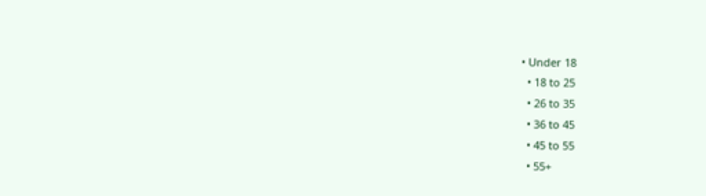• Under 18
  • 18 to 25
  • 26 to 35
  • 36 to 45
  • 45 to 55
  • 55+